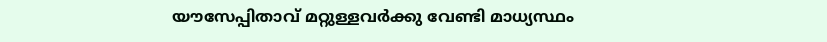യൗസേപ്പിതാവ് മറ്റുള്ളവര്‍ക്കു വേണ്ടി മാധ്യസ്ഥം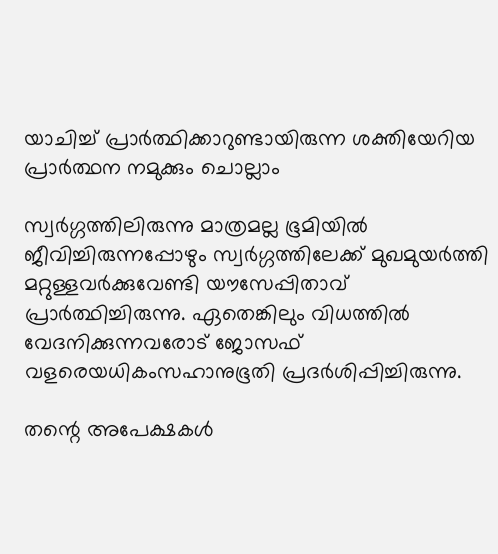യാചിച്ച് പ്രാര്‍ത്ഥിക്കാറുണ്ടായിരുന്ന ശക്തിയേറിയ പ്രാര്‍ത്ഥന നമുക്കും ചൊല്ലാം

സ്വര്‍ഗ്ഗത്തിലിരുന്നു മാത്രമല്ല ഭൂമിയില്‍ ജീവിച്ചിരുന്നപ്പോഴും സ്വര്‍ഗ്ഗത്തിലേക്ക് മുഖമുയര്‍ത്തി മറ്റുള്ളവര്‍ക്കുവേണ്ടി യൗസേപ്പിതാവ് പ്രാര്‍ത്ഥിച്ചിരുന്നു. ഏതെങ്കിലും വിധത്തില്‍ വേദനിക്കുന്നവരോട് ജോസഫ് വളരെയധികംസഹാനുഭൂതി പ്രദര്‍ശിപ്പിച്ചിരുന്നു.

തന്റെ അപേക്ഷകള്‍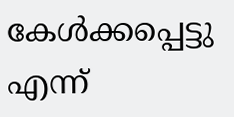കേള്‍ക്കപ്പെട്ടു എന്ന്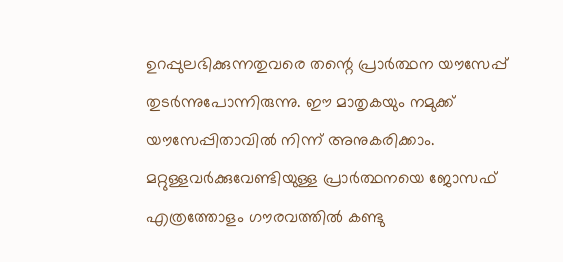ഉറപ്പുലഭിക്കുന്നതുവരെ തന്റെ പ്രാര്‍ത്ഥന യൗസേപ്പ് തുടര്‍ന്നുപോന്നിരുന്നു. ഈ മാതൃകയും നമുക്ക് യൗസേപ്പിതാവില്‍ നിന്ന് അനുകരിക്കാം. മറ്റുള്ളവര്‍ക്കുവേണ്ടിയുള്ള പ്രാര്‍ത്ഥനയെ ജോസഫ് എത്രത്തോളം ഗൗരവത്തില്‍ കണ്ടു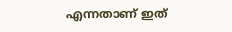എന്നതാണ് ഇത്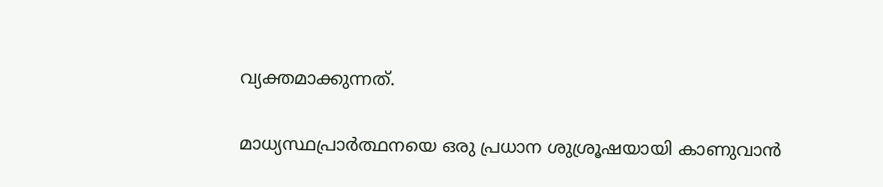വ്യക്തമാക്കുന്നത്.

മാധ്യസ്ഥപ്രാര്‍ത്ഥനയെ ഒരു പ്രധാന ശുശ്രൂഷയായി കാണുവാന്‍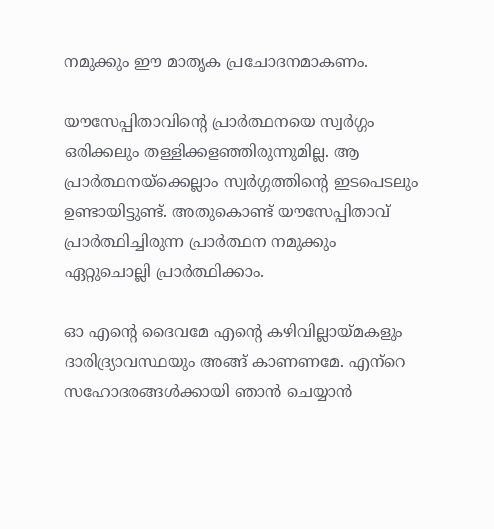നമുക്കും ഈ മാതൃക പ്രചോദനമാകണം.

യൗസേപ്പിതാവിന്റെ പ്രാര്‍ത്ഥനയെ സ്വര്‍ഗ്ഗം ഒരിക്കലും തള്ളിക്കളഞ്ഞിരുന്നുമില്ല. ആ പ്രാര്‍ത്ഥനയ്‌ക്കെല്ലാം സ്വര്‍ഗ്ഗത്തിന്റെ ഇടപെടലും ഉണ്ടായിട്ടുണ്ട്. അതുകൊണ്ട് യൗസേപ്പിതാവ് പ്രാര്‍ത്ഥിച്ചിരുന്ന പ്രാര്‍ത്ഥന നമുക്കും ഏറ്റുചൊല്ലി പ്രാര്‍ത്ഥിക്കാം.

ഓ എന്റെ ദൈവമേ എന്റെ കഴിവില്ലായ്മകളും ദാരിദ്ര്യാവസ്ഥയും അങ്ങ് കാണണമേ. എന്‌റെ സഹോദരങ്ങള്‍ക്കായി ഞാന്‍ ചെയ്യാന്‍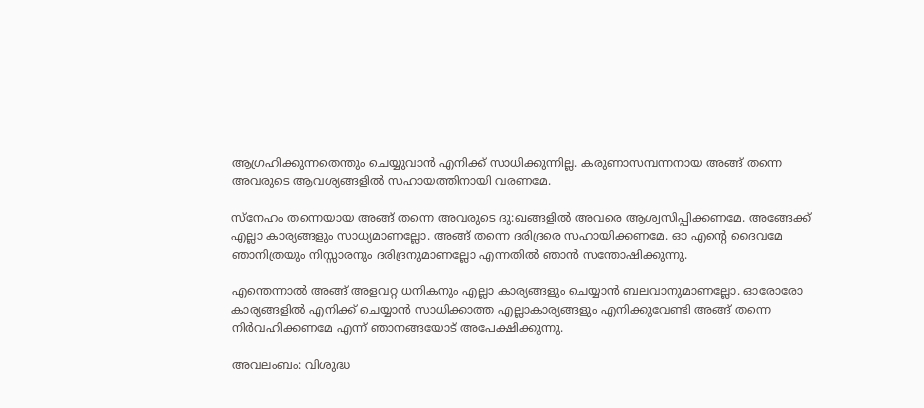ആഗ്രഹിക്കുന്നതെന്തും ചെയ്യുവാന്‍ എനിക്ക് സാധിക്കുന്നില്ല. കരുണാസമ്പന്നനായ അങ്ങ് തന്നെ അവരുടെ ആവശ്യങ്ങളില്‍ സഹായത്തിനായി വരണമേ.

സ്‌നേഹം തന്നെയായ അങ്ങ് തന്നെ അവരുടെ ദു:ഖങ്ങളില്‍ അവരെ ആശ്വസിപ്പിക്കണമേ. അങ്ങേക്ക് എല്ലാ കാര്യങ്ങളും സാധ്യമാണല്ലോ. അങ്ങ് തന്നെ ദരിദ്രരെ സഹായിക്കണമേ. ഓ എന്റെ ദൈവമേ ഞാനിത്രയും നിസ്സാരനും ദരിദ്രനുമാണല്ലോ എന്നതില്‍ ഞാന്‍ സന്തോഷിക്കുന്നു.

എന്തെന്നാല്‍ അങ്ങ് അളവറ്റ ധനികനും എല്ലാ കാര്യങ്ങളും ചെയ്യാന്‍ ബലവാനുമാണല്ലോ. ഓരോരോ കാര്യങ്ങളില്‍ എനിക്ക് ചെയ്യാന്‍ സാധിക്കാത്ത എല്ലാകാര്യങ്ങളും എനിക്കുവേണ്ടി അങ്ങ് തന്നെ നിര്‍വഹിക്കണമേ എന്ന് ഞാനങ്ങയോട് അപേക്ഷിക്കുന്നു.

അവലംബം: വിശുദ്ധ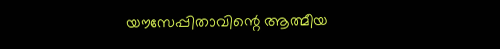യൗസേപ്പിതാവിന്റെ ആത്മീയ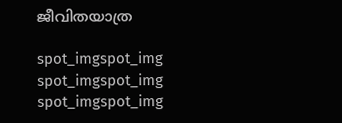ജീവിതയാത്ര

spot_imgspot_img
spot_imgspot_img
spot_imgspot_img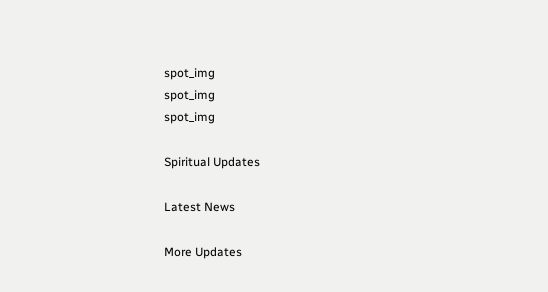spot_img
spot_img
spot_img

Spiritual Updates

Latest News

More Updates